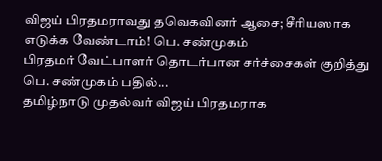விஜய் பிரதமராவது தவெகவினர் ஆசை; சீரியஸாக எடுக்க வேண்டாம்! பெ. சண்முகம்
பிரதமர் வேட்பாளர் தொடர்பான சர்ச்சைகள் குறித்து பெ. சண்முகம் பதில்...
தமிழ்நாடு முதல்வர் விஜய் பிரதமராக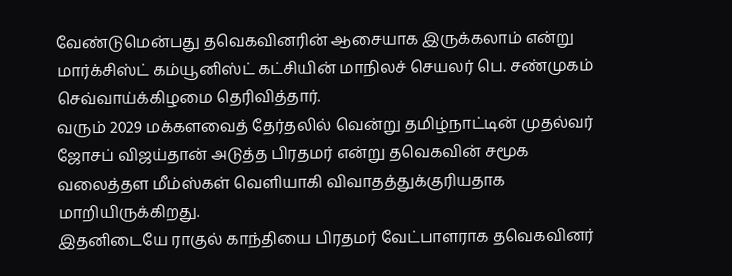வேண்டுமென்பது தவெகவினரின் ஆசையாக இருக்கலாம் என்று மார்க்சிஸ்ட் கம்யூனிஸ்ட் கட்சியின் மாநிலச் செயலர் பெ. சண்முகம் செவ்வாய்க்கிழமை தெரிவித்தார்.
வரும் 2029 மக்களவைத் தேர்தலில் வென்று தமிழ்நாட்டின் முதல்வர் ஜோசப் விஜய்தான் அடுத்த பிரதமர் என்று தவெகவின் சமூக வலைத்தள மீம்ஸ்கள் வெளியாகி விவாதத்துக்குரியதாக மாறியிருக்கிறது.
இதனிடையே ராகுல் காந்தியை பிரதமர் வேட்பாளராக தவெகவினர்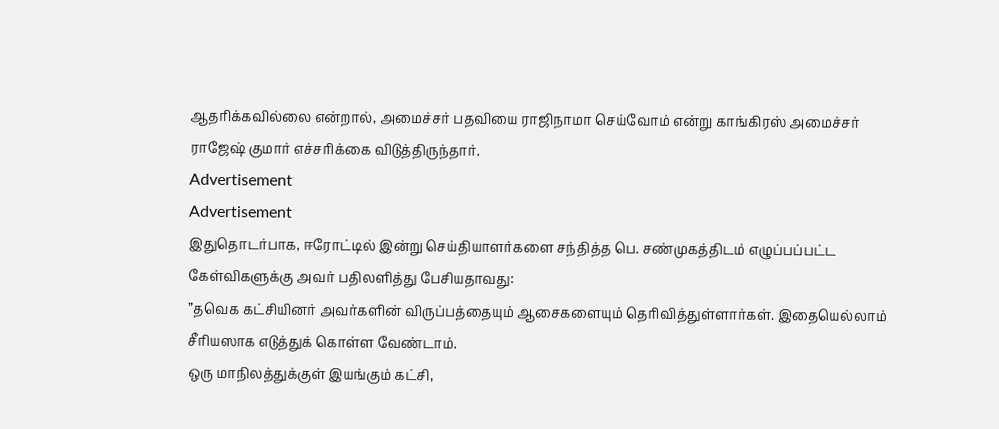ஆதரிக்கவில்லை என்றால், அமைச்சர் பதவியை ராஜிநாமா செய்வோம் என்று காங்கிரஸ் அமைச்சர் ராஜேஷ் குமார் எச்சரிக்கை விடுத்திருந்தார்.
Advertisement
Advertisement
இதுதொடர்பாக, ஈரோட்டில் இன்று செய்தியாளர்களை சந்தித்த பெ. சண்முகத்திடம் எழுப்பப்பட்ட கேள்விகளுக்கு அவர் பதிலளித்து பேசியதாவது:
”தவெக கட்சியினர் அவர்களின் விருப்பத்தையும் ஆசைகளையும் தெரிவித்துள்ளார்கள். இதையெல்லாம் சீரியஸாக எடுத்துக் கொள்ள வேண்டாம்.
ஒரு மாநிலத்துக்குள் இயங்கும் கட்சி,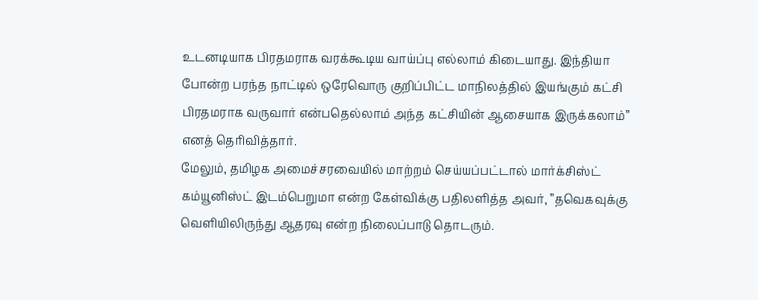உடனடியாக பிரதமராக வரக்கூடிய வாய்ப்பு எல்லாம் கிடையாது. இந்தியா போன்ற பரந்த நாட்டில் ஒரேவொரு குறிப்பிட்ட மாநிலத்தில் இயங்கும் கட்சி பிரதமராக வருவார் என்பதெல்லாம் அந்த கட்சியின் ஆசையாக இருக்கலாம்” எனத் தெரிவித்தார்.
மேலும், தமிழக அமைச்சரவையில் மாற்றம் செய்யப்பட்டால் மார்க்சிஸ்ட் கம்யூனிஸ்ட் இடம்பெறுமா என்ற கேள்விக்கு பதிலளித்த அவர், ”தவெகவுக்கு வெளியிலிருந்து ஆதரவு என்ற நிலைப்பாடு தொடரும்.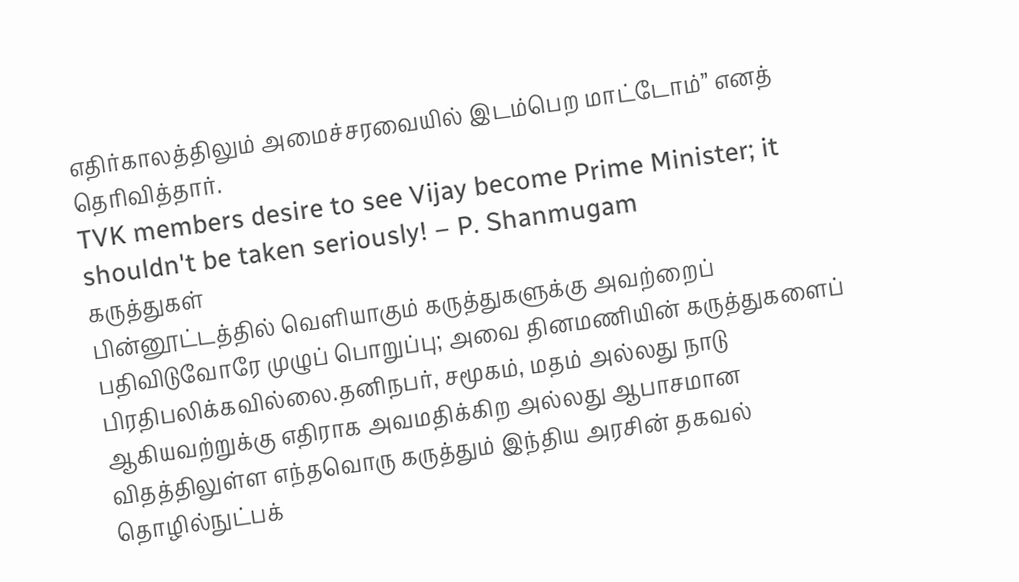எதிர்காலத்திலும் அமைச்சரவையில் இடம்பெற மாட்டோம்” எனத் தெரிவித்தார்.
TVK members desire to see Vijay become Prime Minister; it shouldn't be taken seriously! – P. Shanmugam
கருத்துகள்
பின்னூட்டத்தில் வெளியாகும் கருத்துகளுக்கு அவற்றைப் பதிவிடுவோரே முழுப் பொறுப்பு; அவை தினமணியின் கருத்துகளைப் பிரதிபலிக்கவில்லை.தனிநபர், சமூகம், மதம் அல்லது நாடு ஆகியவற்றுக்கு எதிராக அவமதிக்கிற அல்லது ஆபாசமான விதத்திலுள்ள எந்தவொரு கருத்தும் இந்திய அரசின் தகவல் தொழில்நுட்பக்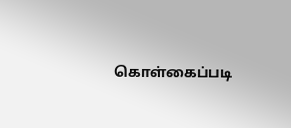கொள்கைப்படி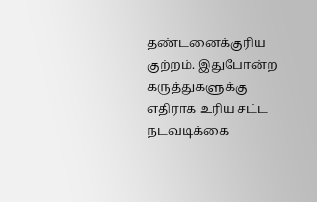தண்டனைக்குரிய குற்றம். இதுபோன்ற கருத்துகளுக்கு எதிராக உரிய சட்ட நடவடிக்கை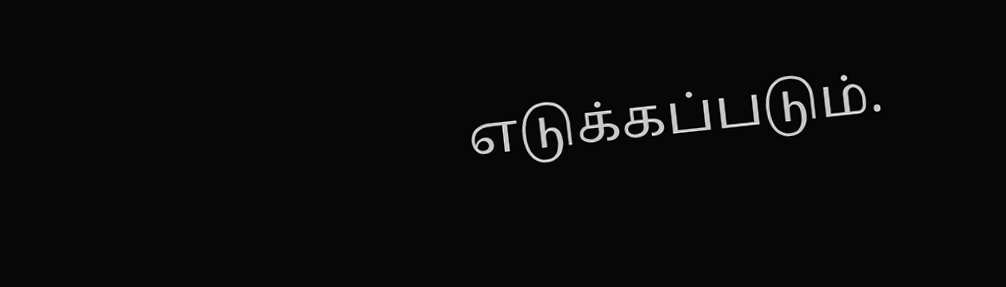எடுக்கப்படும்.